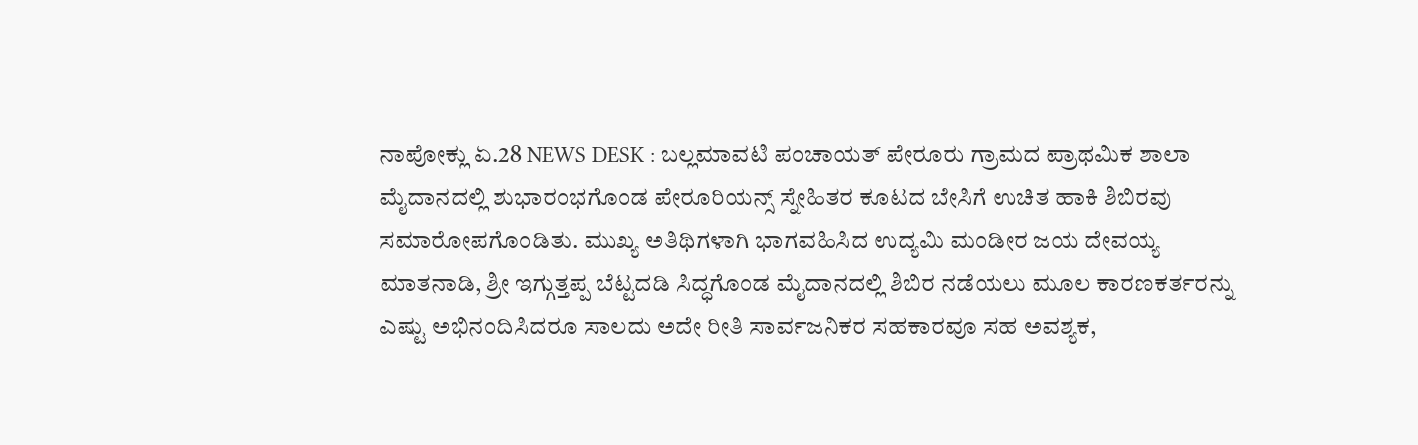ನಾಪೋಕ್ಲು ಏ.28 NEWS DESK : ಬಲ್ಲಮಾವಟಿ ಪಂಚಾಯತ್ ಪೇರೂರು ಗ್ರಾಮದ ಪ್ರಾಥಮಿಕ ಶಾಲಾ ಮೈದಾನದಲ್ಲಿ ಶುಭಾರಂಭಗೊಂಡ ಪೇರೂರಿಯನ್ಸ್ ಸ್ನೇಹಿತರ ಕೂಟದ ಬೇಸಿಗೆ ಉಚಿತ ಹಾಕಿ ಶಿಬಿರವು ಸಮಾರೋಪಗೊಂಡಿತು. ಮುಖ್ಯ ಅತಿಥಿಗಳಾಗಿ ಭಾಗವಹಿಸಿದ ಉದ್ಯಮಿ ಮಂಡೀರ ಜಯ ದೇವಯ್ಯ ಮಾತನಾಡಿ, ಶ್ರೀ ಇಗ್ಗುತ್ತಪ್ಪ ಬೆಟ್ಟದಡಿ ಸಿದ್ಧಗೊಂಡ ಮೈದಾನದಲ್ಲಿ ಶಿಬಿರ ನಡೆಯಲು ಮೂಲ ಕಾರಣಕರ್ತರನ್ನು ಎಷ್ಟು ಅಭಿನಂದಿಸಿದರೂ ಸಾಲದು ಅದೇ ರೀತಿ ಸಾರ್ವಜನಿಕರ ಸಹಕಾರವೂ ಸಹ ಅವಶ್ಯಕ,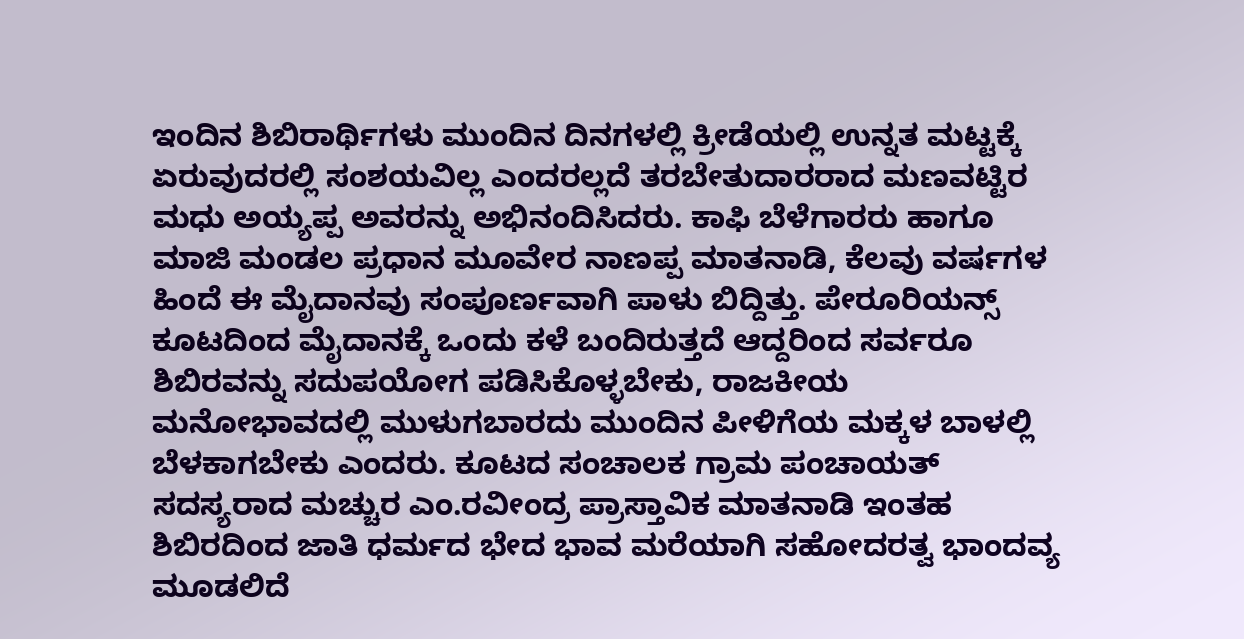ಇಂದಿನ ಶಿಬಿರಾರ್ಥಿಗಳು ಮುಂದಿನ ದಿನಗಳಲ್ಲಿ ಕ್ರೀಡೆಯಲ್ಲಿ ಉನ್ನತ ಮಟ್ಟಕ್ಕೆ ಏರುವುದರಲ್ಲಿ ಸಂಶಯವಿಲ್ಲ ಎಂದರಲ್ಲದೆ ತರಬೇತುದಾರರಾದ ಮಣವಟ್ಟಿರ ಮಧು ಅಯ್ಯಪ್ಪ ಅವರನ್ನು ಅಭಿನಂದಿಸಿದರು. ಕಾಫಿ ಬೆಳೆಗಾರರು ಹಾಗೂ ಮಾಜಿ ಮಂಡಲ ಪ್ರಧಾನ ಮೂವೇರ ನಾಣಪ್ಪ ಮಾತನಾಡಿ, ಕೆಲವು ವರ್ಷಗಳ ಹಿಂದೆ ಈ ಮೈದಾನವು ಸಂಪೂರ್ಣವಾಗಿ ಪಾಳು ಬಿದ್ದಿತ್ತು. ಪೇರೂರಿಯನ್ಸ್ ಕೂಟದಿಂದ ಮೈದಾನಕ್ಕೆ ಒಂದು ಕಳೆ ಬಂದಿರುತ್ತದೆ ಆದ್ದರಿಂದ ಸರ್ವರೂ ಶಿಬಿರವನ್ನು ಸದುಪಯೋಗ ಪಡಿಸಿಕೊಳ್ಳಬೇಕು, ರಾಜಕೀಯ ಮನೋಭಾವದಲ್ಲಿ ಮುಳುಗಬಾರದು ಮುಂದಿನ ಪೀಳಿಗೆಯ ಮಕ್ಕಳ ಬಾಳಲ್ಲಿ ಬೆಳಕಾಗಬೇಕು ಎಂದರು. ಕೂಟದ ಸಂಚಾಲಕ ಗ್ರಾಮ ಪಂಚಾಯತ್ ಸದಸ್ಯರಾದ ಮಚ್ಚುರ ಎಂ.ರವೀಂದ್ರ ಪ್ರಾಸ್ತಾವಿಕ ಮಾತನಾಡಿ ಇಂತಹ ಶಿಬಿರದಿಂದ ಜಾತಿ ಧರ್ಮದ ಭೇದ ಭಾವ ಮರೆಯಾಗಿ ಸಹೋದರತ್ವ ಭಾಂದವ್ಯ ಮೂಡಲಿದೆ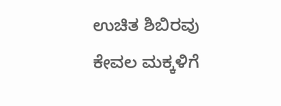ಉಚಿತ ಶಿಬಿರವು ಕೇವಲ ಮಕ್ಕಳಿಗೆ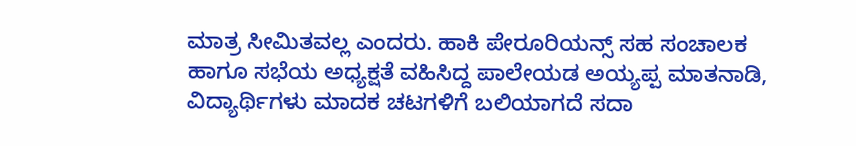ಮಾತ್ರ ಸೀಮಿತವಲ್ಲ ಎಂದರು. ಹಾಕಿ ಪೇರೂರಿಯನ್ಸ್ ಸಹ ಸಂಚಾಲಕ ಹಾಗೂ ಸಭೆಯ ಅಧ್ಯಕ್ಷತೆ ವಹಿಸಿದ್ದ ಪಾಲೇಯಡ ಅಯ್ಯಪ್ಪ ಮಾತನಾಡಿ, ವಿದ್ಯಾರ್ಥಿಗಳು ಮಾದಕ ಚಟಗಳಿಗೆ ಬಲಿಯಾಗದೆ ಸದಾ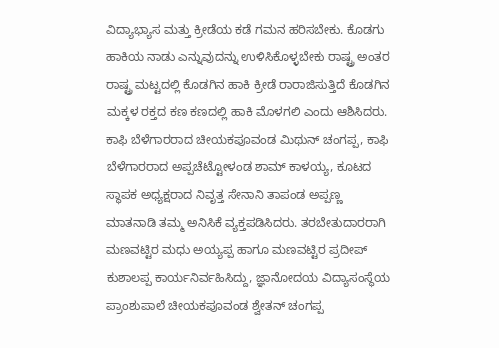ವಿದ್ಯಾಭ್ಯಾಸ ಮತ್ತು ಕ್ರೀಡೆಯ ಕಡೆ ಗಮನ ಹರಿಸಬೇಕು. ಕೊಡಗು ಹಾಕಿಯ ನಾಡು ಎನ್ನುವುದನ್ನು ಉಳಿಸಿಕೊಳ್ಳಬೇಕು ರಾಷ್ಟ್ರ ಅಂತರ ರಾಷ್ಟ್ರ ಮಟ್ಟದಲ್ಲಿ ಕೊಡಗಿನ ಹಾಕಿ ಕ್ರೀಡೆ ರಾರಾಜಿಸುತ್ತಿದೆ ಕೊಡಗಿನ ಮಕ್ಕಳ ರಕ್ತದ ಕಣ ಕಣದಲ್ಲಿ ಹಾಕಿ ಮೊಳಗಲಿ ಎಂದು ಆಶಿಸಿದರು. ಕಾಫಿ ಬೆಳೆಗಾರರಾದ ಚೀಯಕಪೂವಂಡ ಮಿಥುನ್ ಚಂಗಪ್ಪ, ಕಾಫಿ ಬೆಳೆಗಾರರಾದ ಅಪ್ಪಚೆಟ್ಟೋಳಂಡ ಶಾಮ್ ಕಾಳಯ್ಯ, ಕೂಟದ ಸ್ಥಾಪಕ ಅಧ್ಯಕ್ಷರಾದ ನಿವೃತ್ತ ಸೇನಾನಿ ತಾಪಂಡ ಅಪ್ಪಣ್ಣ ಮಾತನಾಡಿ ತಮ್ಮ ಅನಿಸಿಕೆ ವ್ಯಕ್ತಪಡಿಸಿದರು. ತರಬೇತುದಾರರಾಗಿ ಮಣವಟ್ಟಿರ ಮಧು ಅಯ್ಯಪ್ಪ ಹಾಗೂ ಮಣವಟ್ಟಿರ ಪ್ರದೀಪ್ ಕುಶಾಲಪ್ಪ ಕಾರ್ಯನಿರ್ವಹಿಸಿದ್ದು, ಜ್ಞಾನೋದಯ ವಿದ್ಯಾಸಂಸ್ಥೆಯ ಪ್ರಾಂಶುಪಾಲೆ ಚೀಯಕಪೂವಂಡ ಶ್ವೇತನ್ ಚಂಗಪ್ಪ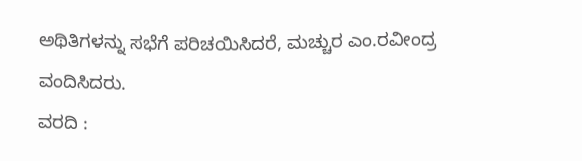ಅಥಿತಿಗಳನ್ನು ಸಭೆಗೆ ಪರಿಚಯಿಸಿದರೆ, ಮಚ್ಚುರ ಎಂ.ರವೀಂದ್ರ ವಂದಿಸಿದರು.
ವರದಿ :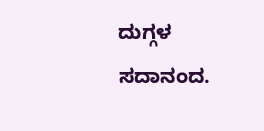ದುಗ್ಗಳ ಸದಾನಂದ.